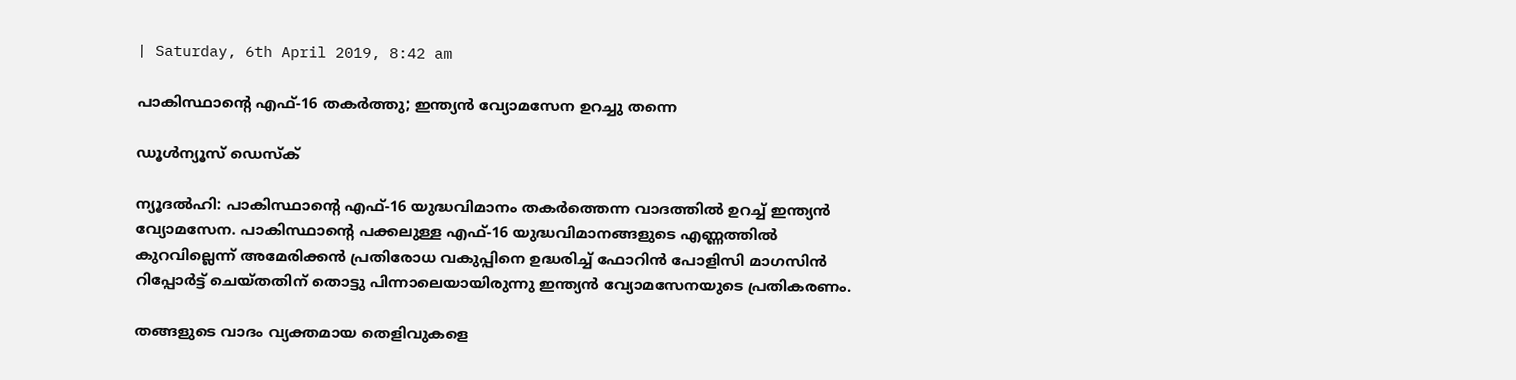| Saturday, 6th April 2019, 8:42 am

പാകിസ്ഥാന്റെ എഫ്-16 തകര്‍ത്തു; ഇന്ത്യന്‍ വ്യോമസേന ഉറച്ചു തന്നെ

ഡൂള്‍ന്യൂസ് ഡെസ്‌ക്

ന്യൂദല്‍ഹി: പാകിസ്ഥാന്റെ എഫ്-16 യുദ്ധവിമാനം തകര്‍ത്തെന്ന വാദത്തില്‍ ഉറച്ച് ഇന്ത്യന്‍ വ്യോമസേന. പാകിസ്ഥാന്റെ പക്കലുള്ള എഫ്-16 യുദ്ധവിമാനങ്ങളുടെ എണ്ണത്തില്‍ കുറവില്ലെന്ന് അമേരിക്കന്‍ പ്രതിരോധ വകുപ്പിനെ ഉദ്ധരിച്ച് ഫോറിന്‍ പോളിസി മാഗസിന്‍ റിപ്പോര്‍ട്ട് ചെയ്തതിന് തൊട്ടു പിന്നാലെയായിരുന്നു ഇന്ത്യന്‍ വ്യോമസേനയുടെ പ്രതികരണം.

തങ്ങളുടെ വാദം വ്യക്തമായ തെളിവുകളെ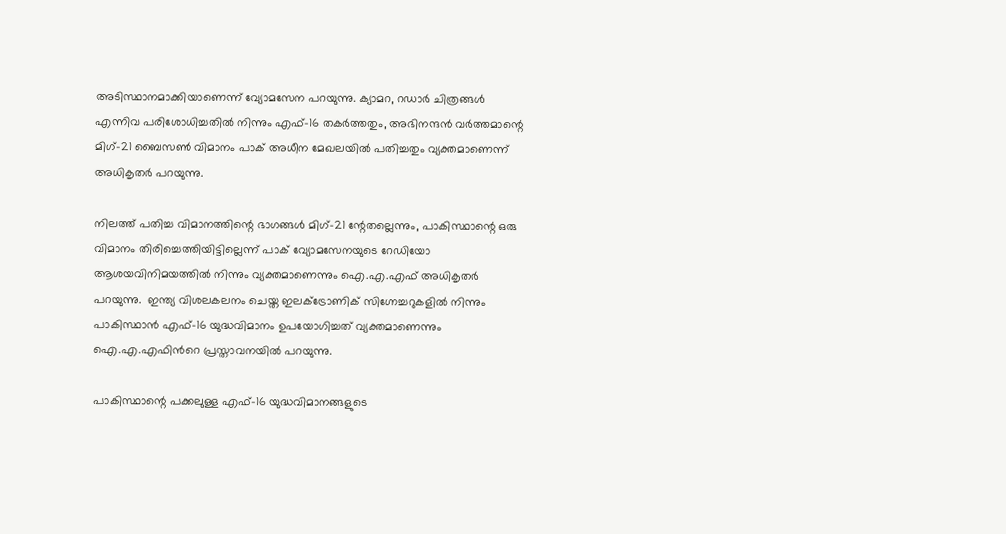അടിസ്ഥാനമാക്കിയാണെന്ന് വ്യോമസേന പറയുന്നു. ക്യാമറ, റഡാര്‍ ചിത്രങ്ങള്‍ എന്നിവ പരിശോധിച്ചതില്‍ നിന്നും എഫ്-16 തകര്‍ത്തതും, അഭിനന്ദന്‍ വര്‍ത്തമാന്റെ മിഗ്-21 ബൈസണ്‍ വിമാനം പാക് അധീന മേഖലയില്‍ പതിച്ചതും വ്യക്തമാണെന്ന് അധികൃതര്‍ പറയുന്നു.

നിലത്ത് പതിച്ച വിമാനത്തിന്റെ ഭാഗങ്ങള്‍ മിഗ്-21 ന്റേതല്ലെന്നും, പാകിസ്ഥാന്റെ ഒരു വിമാനം തിരിച്ചെത്തിയിട്ടില്ലെന്ന് പാക് വ്യോമസേനയുടെ റേഡിയോ ആശയവിനിമയത്തില്‍ നിന്നും വ്യക്തമാണെന്നും ഐ.എ.എഫ് അധികൃതര്‍ പറയുന്നു.  ഇന്ത്യ വിശലകലനം ചെയ്ത ഇലക്ട്രോണിക് സിഗ്നേച്ചറുകളില്‍ നിന്നും പാകിസ്ഥാന്‍ എഫ്-16 യുദ്ധവിമാനം ഉപയോഗിച്ചത് വ്യക്തമാണെന്നും ഐ.എ.എഫിന്‍റെ പ്രസ്താവനയില്‍ പറയുന്നു.

പാകിസ്ഥാന്റെ പക്കലുള്ള എഫ്-16 യുദ്ധവിമാനങ്ങളുടെ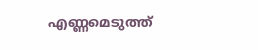എണ്ണമെടുത്ത്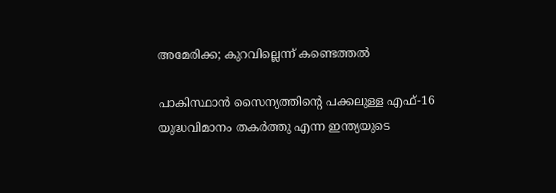അമേരിക്ക; കുറവില്ലെന്ന് കണ്ടെത്തല്‍

പാകിസ്ഥാന്‍ സൈന്യത്തിന്റെ പക്കലുള്ള എഫ്-16 യുദ്ധവിമാനം തകര്‍ത്തു എന്ന ഇന്ത്യയുടെ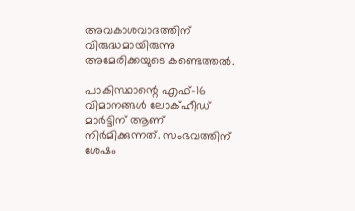അവകാശവാദത്തിന് വിരുദ്ധമായിരുന്നു അമേരിക്കയുടെ കണ്ടെത്തല്‍.

പാകിസ്ഥാന്റെ എഫ്-16 വിമാനങ്ങള്‍ ലോക്ഹീഡ് മാര്‍ട്ടിന് ആണ് നിര്‍മിക്കുന്നത്. സംഭവത്തിന് ശേഷം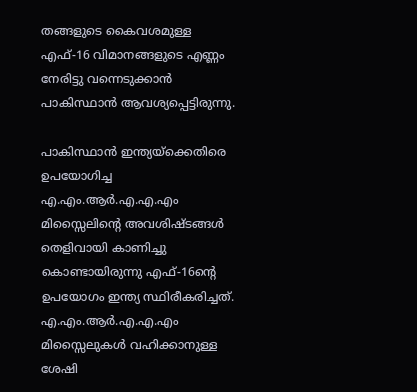തങ്ങളുടെ കൈവശമുള്ള എഫ്-16 വിമാനങ്ങളുടെ എണ്ണം നേരിട്ടു വന്നെടുക്കാന്‍ പാകിസ്ഥാന്‍ ആവശ്യപ്പെട്ടിരുന്നു.

പാകിസ്ഥാന്‍ ഇന്ത്യയ്ക്കെതിരെ ഉപയോഗിച്ച എ.എം.ആര്‍.എ.എ.എം മിസ്സൈലിന്റെ അവശിഷ്ടങ്ങള്‍ തെളിവായി കാണിച്ചു കൊണ്ടായിരുന്നു എഫ്-16ന്റെ ഉപയോഗം ഇന്ത്യ സ്ഥിരീകരിച്ചത്. എ.എം.ആര്‍.എ.എ.എം മിസ്സൈലുകള്‍ വഹിക്കാനുള്ള ശേഷി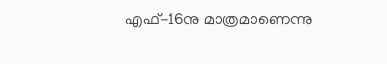എഫ്-16നു മാത്രമാണെന്നു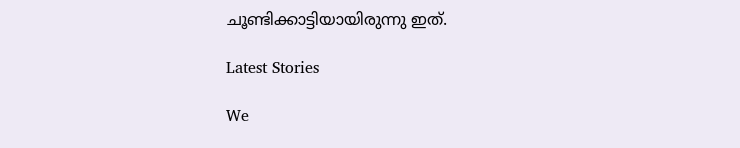ചൂണ്ടിക്കാട്ടിയായിരുന്നു ഇത്.

Latest Stories

We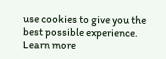use cookies to give you the best possible experience. Learn more